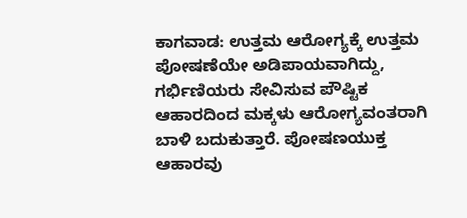ಕಾಗವಾಡ: ಉತ್ತಮ ಆರೋಗ್ಯಕ್ಕೆ ಉತ್ತಮ ಪೋಷಣೆಯೇ ಅಡಿಪಾಯವಾಗಿದ್ದು, ಗರ್ಭಿಣಿಯರು ಸೇವಿಸುವ ಪೌಷ್ಟಿಕ ಆಹಾರದಿಂದ ಮಕ್ಕಳು ಆರೋಗ್ಯವಂತರಾಗಿ ಬಾಳಿ ಬದುಕುತ್ತಾರೆ. ಪೋಷಣಯುಕ್ತ ಆಹಾರವು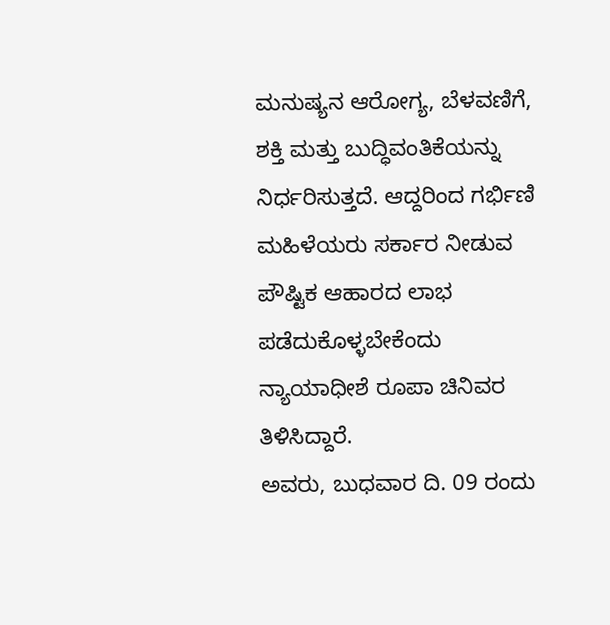ಮನುಷ್ಯನ ಆರೋಗ್ಯ, ಬೆಳವಣಿಗೆ, ಶಕ್ತಿ ಮತ್ತು ಬುದ್ಧಿವಂತಿಕೆಯನ್ನು ನಿರ್ಧರಿಸುತ್ತದೆ. ಆದ್ದರಿಂದ ಗರ್ಭಿಣಿ ಮಹಿಳೆಯರು ಸರ್ಕಾರ ನೀಡುವ ಪೌಷ್ಟಿಕ ಆಹಾರದ ಲಾಭ ಪಡೆದುಕೊಳ್ಳಬೇಕೆಂದು ನ್ಯಾಯಾಧೀಶೆ ರೂಪಾ ಚಿನಿವರ ತಿಳಿಸಿದ್ದಾರೆ.
ಅವರು, ಬುಧವಾರ ದಿ. 09 ರಂದು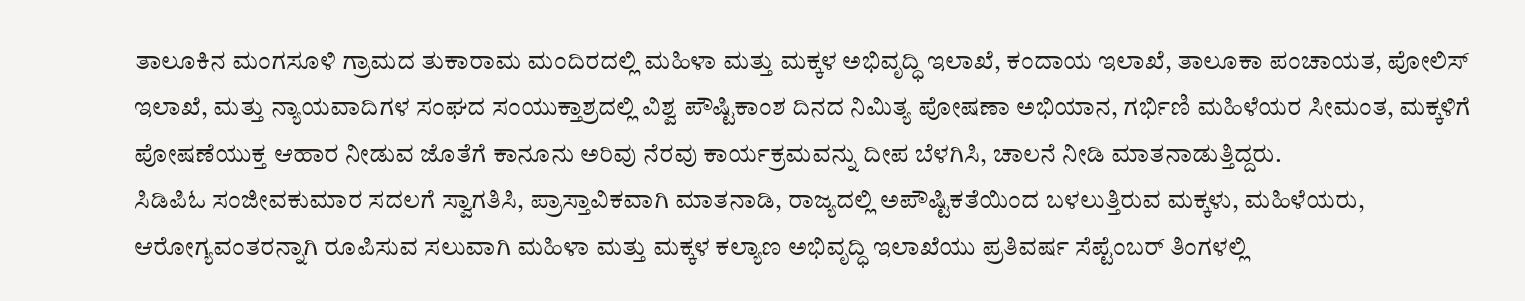ತಾಲೂಕಿನ ಮಂಗಸೂಳಿ ಗ್ರಾಮದ ತುಕಾರಾಮ ಮಂದಿರದಲ್ಲಿ ಮಹಿಳಾ ಮತ್ತು ಮಕ್ಕಳ ಅಭಿವೃದ್ಧಿ ಇಲಾಖೆ, ಕಂದಾಯ ಇಲಾಖೆ, ತಾಲೂಕಾ ಪಂಚಾಯತ, ಪೋಲಿಸ್ ಇಲಾಖೆ, ಮತ್ತು ನ್ಯಾಯವಾದಿಗಳ ಸಂಘದ ಸಂಯುಕ್ತಾಶ್ರದಲ್ಲಿ ವಿಶ್ವ ಪೌಷ್ಟಿಕಾಂಶ ದಿನದ ನಿಮಿತ್ಯ ಪೋಷಣಾ ಅಭಿಯಾನ, ಗರ್ಭಿಣಿ ಮಹಿಳೆಯರ ಸೀಮಂತ, ಮಕ್ಕಳಿಗೆ ಪೋಷಣೆಯುಕ್ತ ಆಹಾರ ನೀಡುವ ಜೊತೆಗೆ ಕಾನೂನು ಅರಿವು ನೆರವು ಕಾರ್ಯಕ್ರಮವನ್ನು ದೀಪ ಬೆಳಗಿಸಿ, ಚಾಲನೆ ನೀಡಿ ಮಾತನಾಡುತ್ತಿದ್ದರು.
ಸಿಡಿಪಿಓ ಸಂಜೀವಕುಮಾರ ಸದಲಗೆ ಸ್ವಾಗತಿಸಿ, ಪ್ರಾಸ್ತಾವಿಕವಾಗಿ ಮಾತನಾಡಿ, ರಾಜ್ಯದಲ್ಲಿ ಅಪೌಷ್ಟಿಕತೆಯಿಂದ ಬಳಲುತ್ತಿರುವ ಮಕ್ಕಳು, ಮಹಿಳೆಯರು, ಆರೋಗ್ಯವಂತರನ್ನಾಗಿ ರೂಪಿಸುವ ಸಲುವಾಗಿ ಮಹಿಳಾ ಮತ್ತು ಮಕ್ಕಳ ಕಲ್ಯಾಣ ಅಭಿವೃದ್ಧಿ ಇಲಾಖೆಯು ಪ್ರತಿವರ್ಷ ಸೆಪ್ಟೆಂಬರ್ ತಿಂಗಳಲ್ಲಿ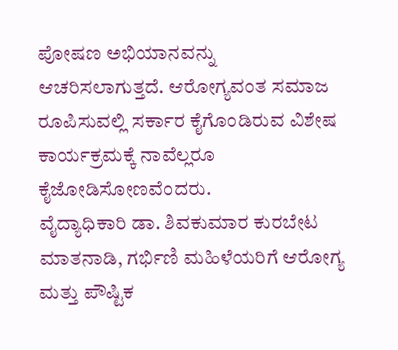ಪೋಷಣ ಅಭಿಯಾನವನ್ನು ಆಚರಿಸಲಾಗುತ್ತದೆ. ಆರೋಗ್ಯವಂತ ಸಮಾಜ ರೂಪಿಸುವಲ್ಲಿ ಸರ್ಕಾರ ಕೈಗೊಂಡಿರುವ ವಿಶೇಷ ಕಾರ್ಯಕ್ರಮಕ್ಕೆ ನಾವೆಲ್ಲರೂ ಕೈಜೋಡಿಸೋಣವೆಂದರು.
ವೈದ್ಯಾಧಿಕಾರಿ ಡಾ. ಶಿವಕುಮಾರ ಕುರಬೇಟ ಮಾತನಾಡಿ, ಗರ್ಭಿಣಿ ಮಹಿಳೆಯರಿಗೆ ಆರೋಗ್ಯ ಮತ್ತು ಪೌಷ್ಟಿಕ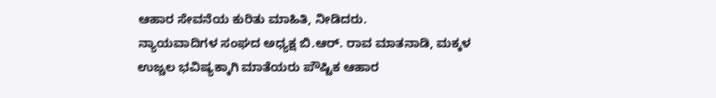ಆಹಾರ ಸೇವನೆಯ ಕುರಿತು ಮಾಹಿತಿ, ನೀಡಿದರು.
ನ್ಯಾಯವಾದಿಗಳ ಸಂಘದ ಅಧ್ಯಕ್ಷ ಬಿ.ಆರ್. ರಾವ ಮಾತನಾಡಿ, ಮಕ್ಕಳ ಉಜ್ಚಲ ಭವಿಷ್ಯಕ್ಕಾಗಿ ಮಾತೆಯರು ಪೌಷ್ಟಿಕ ಆಹಾರ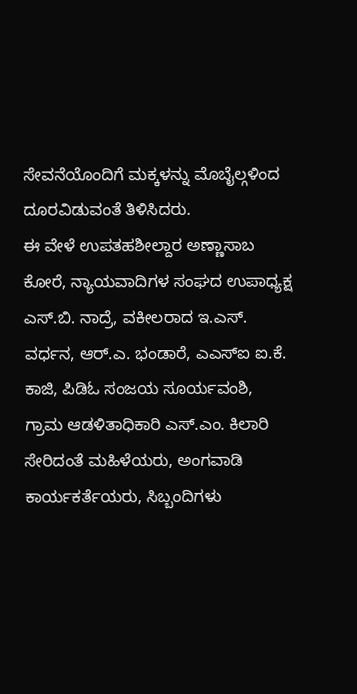ಸೇವನೆಯೊಂದಿಗೆ ಮಕ್ಕಳನ್ನು ಮೊಬೈಲ್ಗಳಿಂದ ದೂರವಿಡುವಂತೆ ತಿಳಿಸಿದರು.
ಈ ವೇಳೆ ಉಪತಹಶೀಲ್ದಾರ ಅಣ್ಣಾಸಾಬ ಕೋರೆ, ನ್ಯಾಯವಾದಿಗಳ ಸಂಘದ ಉಪಾಧ್ಯಕ್ಷ ಎಸ್.ಬಿ. ನಾದ್ರೆ, ವಕೀಲರಾದ ಇ.ಎಸ್. ವರ್ಧನ, ಆರ್.ಎ. ಭಂಡಾರೆ, ಎಎಸ್ಐ ಐ.ಕೆ. ಕಾಜಿ, ಪಿಡಿಓ ಸಂಜಯ ಸೂರ್ಯವಂಶಿ, ಗ್ರಾಮ ಆಡಳಿತಾಧಿಕಾರಿ ಎಸ್.ಎಂ. ಕಿಲಾರಿ ಸೇರಿದಂತೆ ಮಹಿಳೆಯರು, ಅಂಗವಾಡಿ ಕಾರ್ಯಕರ್ತೆಯರು, ಸಿಬ್ಬಂದಿಗಳು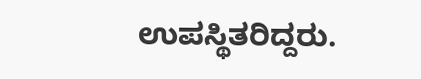ಉಪಸ್ಥಿತರಿದ್ದರು.